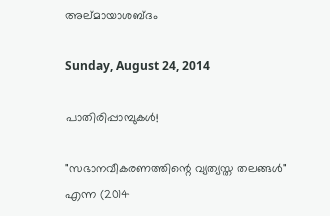അല്മായാശബ്ദം

Sunday, August 24, 2014

പാതിരിപ്പാമ്പുകള്‍!

"സഭാനവീകരണത്തിന്റെ വ്യത്യസ്ത തലങ്ങള്‍" എന്ന (2014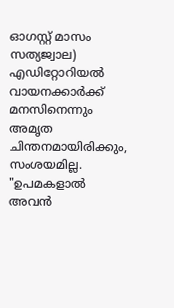ഓഗസ്റ്റ്‌ മാസം സത്യജ്വാല) എഡിറ്റോറിയല്‍  വായനക്കാര്‍ക്ക് മനസിനെന്നും അമൃത ചിന്തനമായിരിക്കും, സംശയമില്ല. "ഉപമകളാല്‍ അവന്‍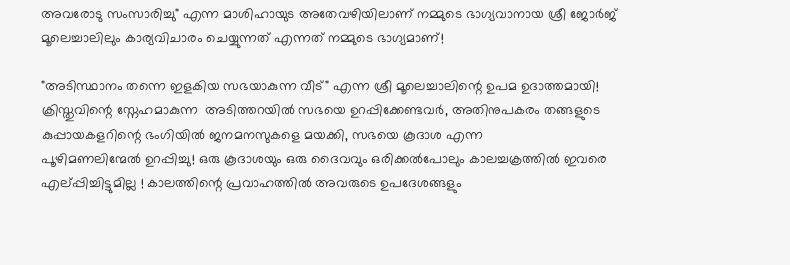അവരോടു സംസാരിച്ചു" എന്ന മാശിഹായുട അതേവഴിയിലാണ് നമ്മുടെ ഭാഗ്യവാനായ ശ്രീ ജോര്‍ജ് മൂലെച്ചാലിലും കാര്യവിചാരം ചെയ്യുന്നത് എന്നത് നമ്മുടെ ഭാഗ്യമാണ്!

"അടിസ്ഥാനം തന്നെ ഇളകിയ സഭയാകുന്ന വീട്" എന്ന ശ്രീ മൂലെച്ചാലിന്റെ ഉപമ ഉദാത്തമായി! ക്രിസ്തുവിന്റെ സ്നേഹമാകുന്ന  അടിത്തറയില്‍ സഭയെ ഉറപ്പിക്കേണ്ടവര്‍, അതിനുപകരം തങ്ങളുടെ കുപ്പായകളറിന്റെ ഭംഗിയില്‍ ജനമനസുകളെ മയക്കി, സഭയെ കൂദാശ എന്ന                     പൂഴിമണലിന്മേല്‍ ഉറപ്പിച്ചു! ഒരു കൂദാശയും ഒരു ദൈവവും ഒരിക്കല്‍പോലും കാലച്ചക്രത്തില്‍ ഇവരെ എല്പ്പിച്ചിട്ടുമില്ല ! കാലത്തിന്റെ പ്രവാഹത്തില്‍ അവരുടെ ഉപദേശങ്ങളും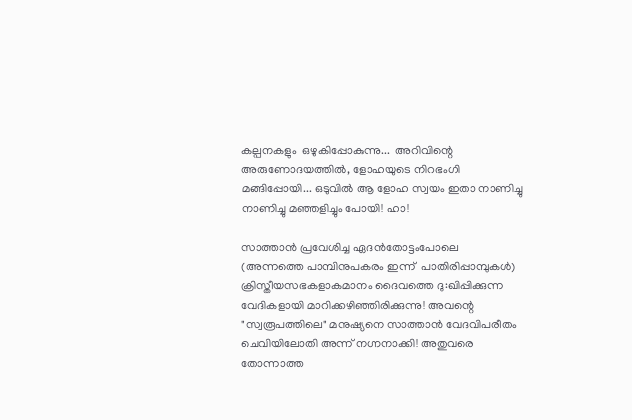കല്പനകളും  ഒഴുകിപ്പോകുന്നു...  അറിവിന്റെ അരുണോദയത്തില്‍, ളോഹയുടെ നിറഭംഗി മങ്ങിപ്പോയി... ഒടുവില്‍ ആ ളോഹ സ്വയം ഇതാ നാണിച്ചു നാണിച്ചു മഞ്ഞളിച്ചും പോയി! ഹാ!

സാത്താന്‍ പ്രവേശിച്ച ഏദന്‍തോട്ടംപോലെ (അന്നത്തെ പാമ്പിനുപകരം ഇന്ന്  പാതിരിപ്പാമ്പുകള്‍) ക്രിസ്തീയസഭകളാകമാനം ദൈവത്തെ ദു:ഖിപ്പിക്കുന്ന വേദികളായി മാറിക്കഴിഞ്ഞിരിക്കുന്നു! അവന്റെ "സ്വരൂപത്തിലെ" മനുഷ്യനെ സാത്താന്‍ വേദവിപരീതം ചെവിയിലോതി അന്ന് നഗ്നനാക്കി! അതുവരെ തോന്നാത്ത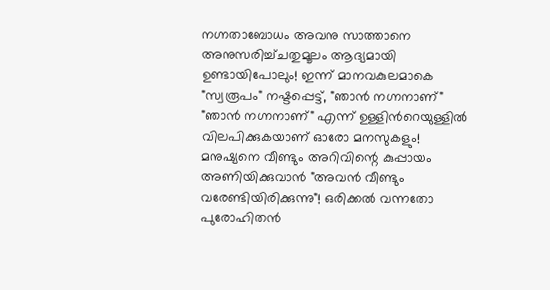നഗ്നതാബോധം അവനു സാത്താനെ അനുസരിച്ച്ചതുമൂലം ആദ്യമായി ഉണ്ടായിപോലും! ഇന്ന് മാനവകുലമാകെ "സ്വരൂപം" നഷ്ടപ്പെട്ട്, "ഞാന്‍ നഗ്നനാണ്" "ഞാന്‍ നഗ്നനാണ്" എന്ന് ഉള്ളിന്‍റെയുള്ളില്‍ വിലപിക്കുകയാണ് ഓരോ മനസുകളും! മനുഷ്യനെ വീണ്ടും അറിവിന്റെ കുപ്പായം അണിയിക്കുവാന്‍ "അവന്‍ വീണ്ടും വരേണ്ടിയിരിക്കുന്നു"! ഒരിക്കല്‍ വന്നതോ പുരോഹിതന്‍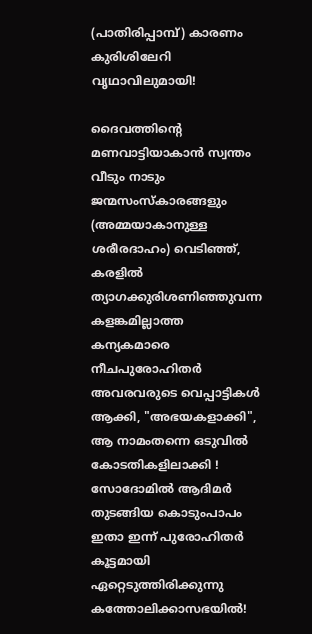(പാതിരിപ്പാമ്പ്) കാരണം കുരിശിലേറി വൃഥാവിലുമായി!

ദൈവത്തിന്റെ മണവാട്ടിയാകാന്‍ സ്വന്തം വീടും നാടും ജന്മസംസ്കാരങ്ങളും (അമ്മയാകാനുള്ള ശരീരദാഹം) വെടിഞ്ഞ്, കരളില്‍ ത്യാഗക്കുരിശണിഞ്ഞുവന്ന കളങ്കമില്ലാത്ത കന്യകമാരെ നീചപുരോഹിതര്‍ അവരവരുടെ വെപ്പാട്ടികള്‍ ആക്കി, "അഭയകളാക്കി", ആ നാമംതന്നെ ഒടുവില്‍ കോടതികളിലാക്കി ! സോദോമില്‍ ആദിമര്‍ തുടങ്ങിയ കൊടുംപാപം ഇതാ ഇന്ന് പുരോഹിതര്‍ കൂട്ടമായി ഏറ്റെടുത്തിരിക്കുന്നു കത്തോലിക്കാസഭയില്‍!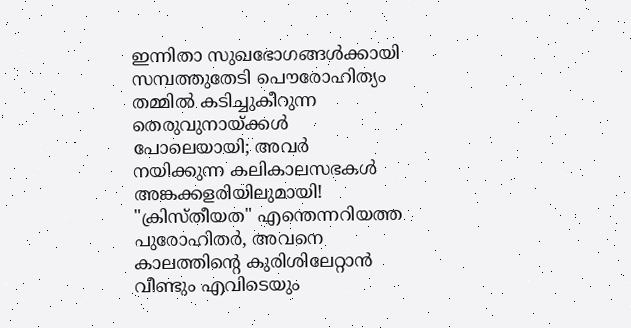ഇന്നിതാ സുഖഭോഗങ്ങള്‍ക്കായി സമ്പത്തുതേടി പൌരോഹിത്യം തമ്മില്‍ കടിച്ചുകീറുന്ന തെരുവുനായ്ക്കള്‍ പോലെയായി; അവര്‍ നയിക്കുന്ന കലികാലസഭകള്‍ അങ്കക്കളരിയിലുമായി! "ക്രിസ്തീയത" എന്തെന്നറിയത്ത പുരോഹിതര്‍, അവനെ കാലത്തിന്റെ കുരിശിലേറ്റാന്‍ വീണ്ടും എവിടെയും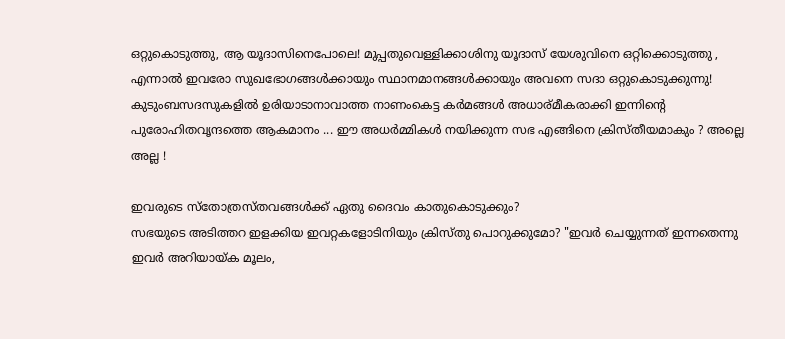ഒറ്റുകൊടുത്തു, ആ യൂദാസിനെപോലെ! മുപ്പതുവെള്ളിക്കാശിനു യൂദാസ് യേശുവിനെ ഒറ്റിക്കൊടുത്തു , എന്നാല്‍ ഇവരോ സുഖഭോഗങ്ങൾക്കായും സ്ഥാനമാനങ്ങൾക്കായും അവനെ സദാ ഒറ്റുകൊടുക്കുന്നു!
കുടുംബസദസുകളില്‍ ഉരിയാടാനാവാത്ത നാണംകെട്ട കര്‍മങ്ങള്‍ അധാര്മീകരാക്കി ഇന്നിന്റെ പുരോഹിതവൃന്ദത്തെ ആകമാനം ... ഈ അധര്‍മ്മികള്‍ നയിക്കുന്ന സഭ എങ്ങിനെ ക്രിസ്തീയമാകും ? അല്ലെ അല്ല !

ഇവരുടെ സ്തോത്രസ്തവങ്ങള്‍ക്ക് ഏതു ദൈവം കാതുകൊടുക്കും?
സഭയുടെ അടിത്തറ ഇളക്കിയ ഇവറ്റകളോടിനിയും ക്രിസ്തു പൊറുക്കുമോ? "ഇവര്‍ ചെയ്യുന്നത് ഇന്നതെന്നു ഇവര്‍ അറിയായ്ക മൂലം,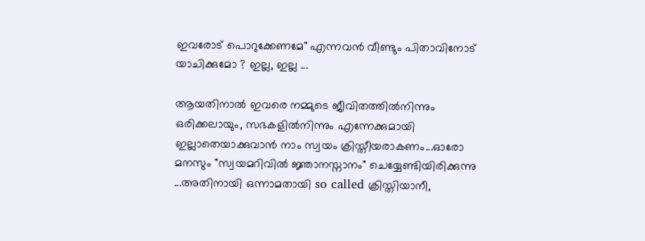ഇവരോട് പൊറുക്കേണമേ" എന്നവന്‍ വീണ്ടും പിതാവിനോട് യാചിക്കുമോ ? ഇല്ല, ഇല്ല ...

ആയതിനാല്‍ ഇവരെ നമ്മുടെ ജീവിതത്തില്‍നിന്നും ഒരിക്കലായും, സഭകളില്‍നിന്നും എന്നേക്കുമായി ഇല്ലാതെയാക്കുവാന്‍ നാം സ്വയം ക്രിസ്തീയരാകണം...ഓരോ മനസും "സ്വയമറിവില്‍ ജ്ഞാനസ്നാനം" ചെയ്യേണ്ടിയിരിക്കുന്നു ...അതിനായി ഒന്നാമതായി so called ക്രിസ്തിയാനീ,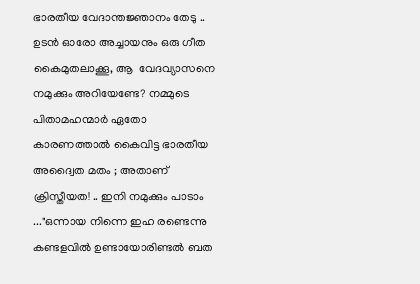ഭാരതീയ വേദാന്തജ്ഞാനം തേടു .. ഉടന്‍ ഓരോ അച്ചായനും ഒരു ഗീത കൈമുതലാക്കൂ, ആ  വേദവ്യാസനെ നമുക്കും അറിയേണ്ടേ? നമ്മുടെ പിതാമഹന്മാര്‍ ഏതോ കാരണത്താല്‍ കൈവിട്ട ഭാരതീയ അദ്വൈത മതം ; അതാണ്‌ ക്രിസ്തീയത! .. ഇനി നമുക്കും പാടാം ..."ഒന്നായ നിന്നെ ഇഹ രണ്ടെന്നു കണ്ടളവില്‍ ഉണ്ടായോരിണ്ടല്‍ ബത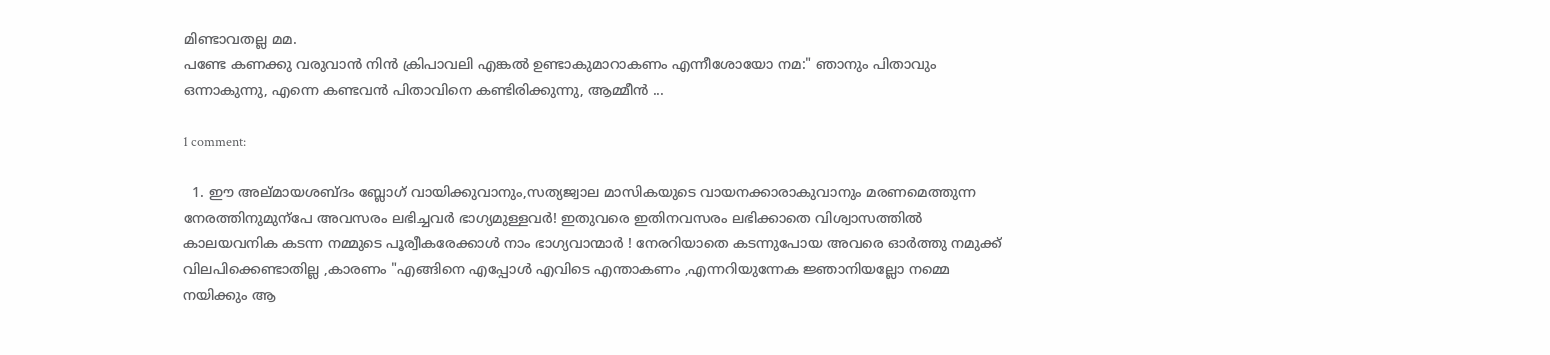മിണ്ടാവതല്ല മമ.
പണ്ടേ കണക്കു വരുവാന്‍ നിന്‍ ക്രിപാവലി എങ്കല്‍ ഉണ്ടാകുമാറാകണം എന്നീശോയോ നമ:" ഞാനും പിതാവും ഒന്നാകുന്നു, എന്നെ കണ്ടവന്‍ പിതാവിനെ കണ്ടിരിക്കുന്നു, ആമ്മീന്‍ ...

1 comment:

  1. ഈ അല്മായശബ്ദം ബ്ലോഗ്‌ വായിക്കുവാനും,സത്യജ്വാല മാസികയുടെ വായനക്കാരാകുവാനും മരണമെത്തുന്ന നേരത്തിനുമുന്പേ അവസരം ലഭിച്ചവര്‍ ഭാഗ്യമുള്ളവര്‍! ഇതുവരെ ഇതിനവസരം ലഭിക്കാതെ വിശ്വാസത്തില്‍ കാലയവനിക കടന്ന നമ്മുടെ പൂര്വീകരേക്കാള്‍ നാം ഭാഗ്യവാന്മാര്‍ ! നേരറിയാതെ കടന്നുപോയ അവരെ ഓര്‍ത്തു നമുക്ക് വിലപിക്കെണ്ടാതില്ല ,കാരണം "എങ്ങിനെ എപ്പോള്‍ എവിടെ എന്താകണം ,എന്നറിയുന്നേക ജ്ഞാനിയല്ലോ നമ്മെ നയിക്കും ആ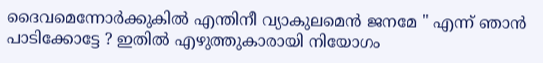ദൈവമെന്നോര്‍ക്കുകില്‍ എന്തിനീ വ്യാകുലമെന്‍ ജനമേ " എന്ന് ഞാന്‍ പാടിക്കോട്ടേ ? ഇതില്‍ എഴുത്തുകാരായി നിയോഗം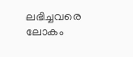ലഭിച്ചവരെ ലോകം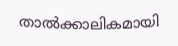താല്‍ക്കാലികമായി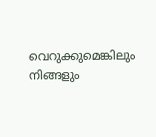വെറുക്കുമെങ്കിലും നിങ്ങളും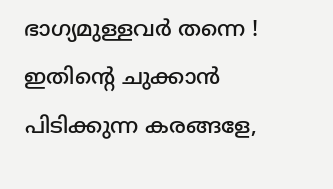ഭാഗ്യമുള്ളവര്‍ തന്നെ ! ഇതിന്റെ ചുക്കാന്‍ പിടിക്കുന്ന കരങ്ങളേ,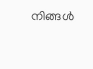നിങ്ങള്‍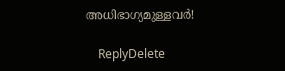അധിഭാഗ്യമുള്ളവര്‍!

    ReplyDelete